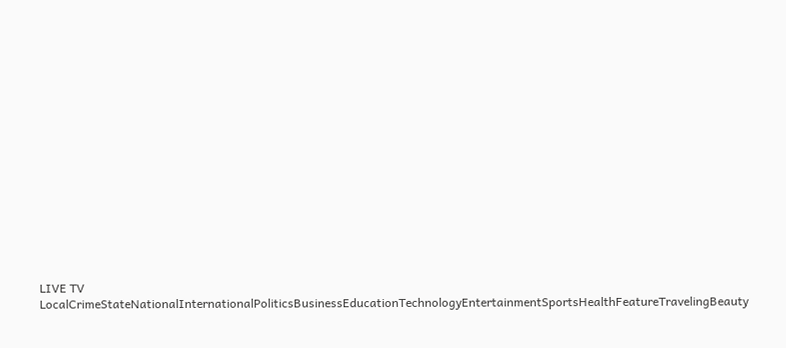LIVE TV LocalCrimeStateNationalInternationalPoliticsBusinessEducationTechnologyEntertainmentSportsHealthFeatureTravelingBeauty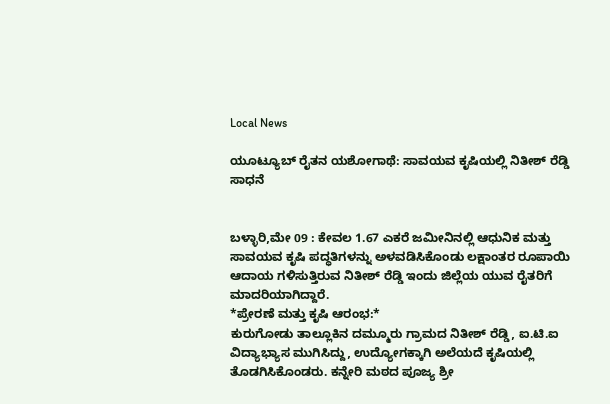Local News

ಯೂಟ್ಯೂಬ್ ರೈತನ ಯಶೋಗಾಥೆ: ಸಾವಯವ ಕೃಷಿಯಲ್ಲಿ ನಿತೀಶ್ ರೆಡ್ಡಿ ಸಾಧನೆ


ಬಳ್ಳಾರಿ,ಮೇ 09 : ಕೇವಲ 1.67 ಎಕರೆ ಜಮೀನಿನಲ್ಲಿ ಆಧುನಿಕ ಮತ್ತು ಸಾವಯವ ಕೃಷಿ ಪದ್ಧತಿಗಳನ್ನು ಅಳವಡಿಸಿಕೊಂಡು ಲಕ್ಷಾಂತರ ರೂಪಾಯಿ ಆದಾಯ ಗಳಿಸುತ್ತಿರುವ ನಿತೀಶ್ ರೆಡ್ಡಿ ಇಂದು ಜಿಲ್ಲೆಯ ಯುವ ರೈತರಿಗೆ ಮಾದರಿಯಾಗಿದ್ದಾರೆ.
*ಪ್ರೇರಣೆ ಮತ್ತು ಕೃಷಿ ಆರಂಭ:*
ಕುರುಗೋಡು ತಾಲ್ಲೂಕಿನ ದಮ್ಮೂರು ಗ್ರಾಮದ ನಿತೀಶ್ ರೆಡ್ಡಿ, ಐ.ಟಿ.ಐ ವಿದ್ಯಾಭ್ಯಾಸ ಮುಗಿಸಿದ್ದು, ಉದ್ಯೋಗಕ್ಕಾಗಿ ಅಲೆಯದೆ ಕೃಷಿಯಲ್ಲಿ ತೊಡಗಿಸಿಕೊಂಡರು. ಕನ್ನೇರಿ ಮಠದ ಪೂಜ್ಯ ಶ್ರೀ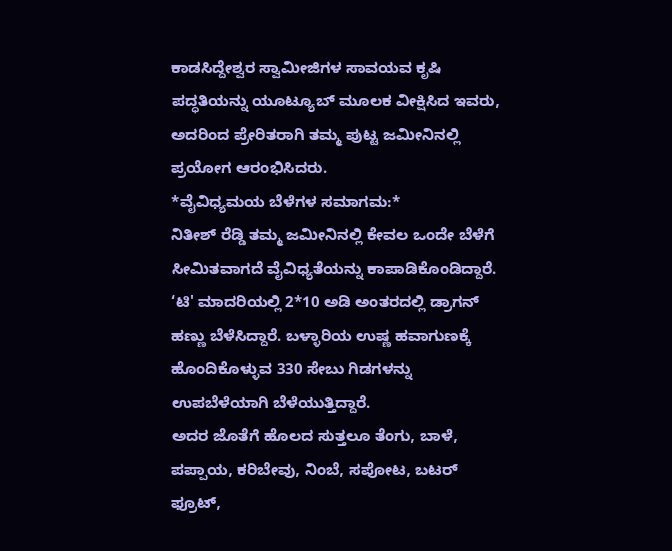ಕಾಡಸಿದ್ದೇಶ್ವರ ಸ್ವಾಮೀಜಿಗಳ ಸಾವಯವ ಕೃಷಿ ಪದ್ಧತಿಯನ್ನು ಯೂಟ್ಯೂಬ್ ಮೂಲಕ ವೀಕ್ಷಿಸಿದ ಇವರು, ಅದರಿಂದ ಪ್ರೇರಿತರಾಗಿ ತಮ್ಮ ಪುಟ್ಟ ಜಮೀನಿನಲ್ಲಿ ಪ್ರಯೋಗ ಆರಂಭಿಸಿದರು.
*ವೈವಿಧ್ಯಮಯ ಬೆಳೆಗಳ ಸಮಾಗಮ:*
ನಿತೀಶ್ ರೆಡ್ಡಿ ತಮ್ಮ ಜಮೀನಿನಲ್ಲಿ ಕೇವಲ ಒಂದೇ ಬೆಳೆಗೆ ಸೀಮಿತವಾಗದೆ ವೈವಿಧ್ಯತೆಯನ್ನು ಕಾಪಾಡಿಕೊಂಡಿದ್ದಾರೆ. ‘ಟಿ' ಮಾದರಿಯಲ್ಲಿ 2*10 ಅಡಿ ಅಂತರದಲ್ಲಿ ಡ್ರಾಗನ್ ಹಣ್ಣು ಬೆಳೆಸಿದ್ದಾರೆ. ಬಳ್ಳಾರಿಯ ಉಷ್ಣ ಹವಾಗುಣಕ್ಕೆ ಹೊಂದಿಕೊಳ್ಳುವ 330 ಸೇಬು ಗಿಡಗಳನ್ನು ಉಪಬೆಳೆಯಾಗಿ ಬೆಳೆಯುತ್ತಿದ್ದಾರೆ.
ಅದರ ಜೊತೆಗೆ ಹೊಲದ ಸುತ್ತಲೂ ತೆಂಗು, ಬಾಳೆ, ಪಪ್ಪಾಯ, ಕರಿಬೇವು, ನಿಂಬೆ, ಸಪೋಟ, ಬಟರ್ ಫ್ರೂಟ್,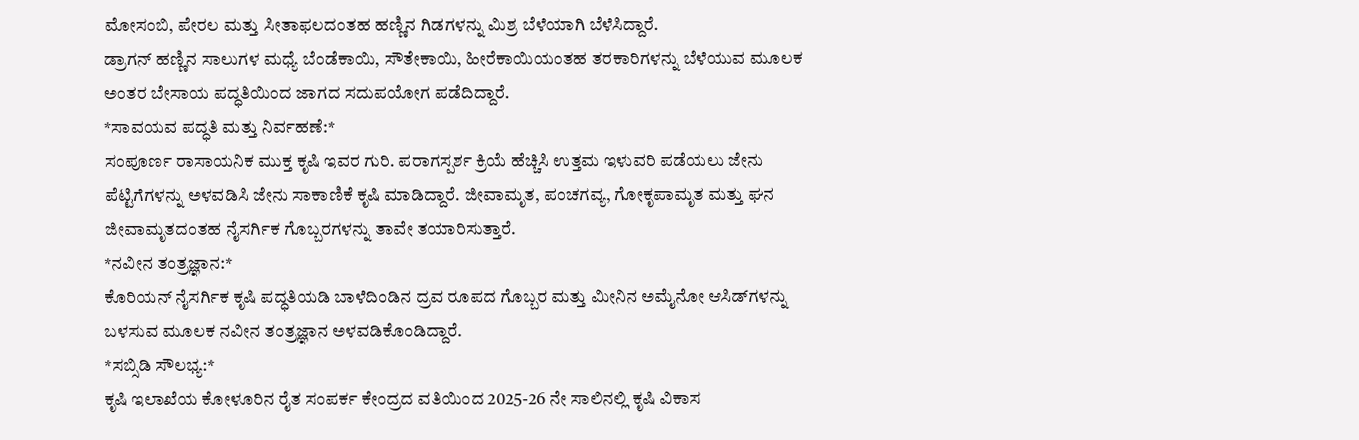ಮೋಸಂಬಿ, ಪೇರಲ ಮತ್ತು ಸೀತಾಫಲದಂತಹ ಹಣ್ಣಿನ ಗಿಡಗಳನ್ನು ಮಿಶ್ರ ಬೆಳೆಯಾಗಿ ಬೆಳೆಸಿದ್ದಾರೆ.
ಡ್ರಾಗನ್ ಹಣ್ಣಿನ ಸಾಲುಗಳ ಮಧ್ಯೆ ಬೆಂಡೆಕಾಯಿ, ಸೌತೇಕಾಯಿ, ಹೀರೆಕಾಯಿಯಂತಹ ತರಕಾರಿಗಳನ್ನು ಬೆಳೆಯುವ ಮೂಲಕ ಅಂತರ ಬೇಸಾಯ ಪದ್ಧತಿಯಿಂದ ಜಾಗದ ಸದುಪಯೋಗ ಪಡೆದಿದ್ದಾರೆ.
*ಸಾವಯವ ಪದ್ಧತಿ ಮತ್ತು ನಿರ್ವಹಣೆ:*
ಸಂಪೂರ್ಣ ರಾಸಾಯನಿಕ ಮುಕ್ತ ಕೃಷಿ ಇವರ ಗುರಿ. ಪರಾಗಸ್ಪರ್ಶ ಕ್ರಿಯೆ ಹೆಚ್ಚಿಸಿ ಉತ್ತಮ ಇಳುವರಿ ಪಡೆಯಲು ಜೇನು ಪೆಟ್ಟಿಗೆಗಳನ್ನು ಅಳವಡಿಸಿ ಜೇನು ಸಾಕಾಣಿಕೆ ಕೃಷಿ ಮಾಡಿದ್ದಾರೆ. ಜೀವಾಮೃತ, ಪಂಚಗವ್ಯ, ಗೋಕೃಪಾಮೃತ ಮತ್ತು ಘನ ಜೀವಾಮೃತದಂತಹ ನೈಸರ್ಗಿಕ ಗೊಬ್ಬರಗಳನ್ನು ತಾವೇ ತಯಾರಿಸುತ್ತಾರೆ.
*ನವೀನ ತಂತ್ರಜ್ಞಾನ:*
ಕೊರಿಯನ್ ನೈಸರ್ಗಿಕ ಕೃಷಿ ಪದ್ಧತಿಯಡಿ ಬಾಳೆದಿಂಡಿನ ದ್ರವ ರೂಪದ ಗೊಬ್ಬರ ಮತ್ತು ಮೀನಿನ ಅಮೈನೋ ಆಸಿಡ್‌ಗಳನ್ನು ಬಳಸುವ ಮೂಲಕ ನವೀನ ತಂತ್ರಜ್ಞಾನ ಅಳವಡಿಕೊಂಡಿದ್ದಾರೆ.
*ಸಬ್ಸಿಡಿ ಸೌಲಭ್ಯ:*
ಕೃಷಿ ಇಲಾಖೆಯ ಕೋಳೂರಿನ ರೈತ ಸಂಪರ್ಕ ಕೇಂದ್ರದ ವತಿಯಿಂದ 2025-26 ನೇ ಸಾಲಿನಲ್ಲಿ ಕೃಷಿ ವಿಕಾಸ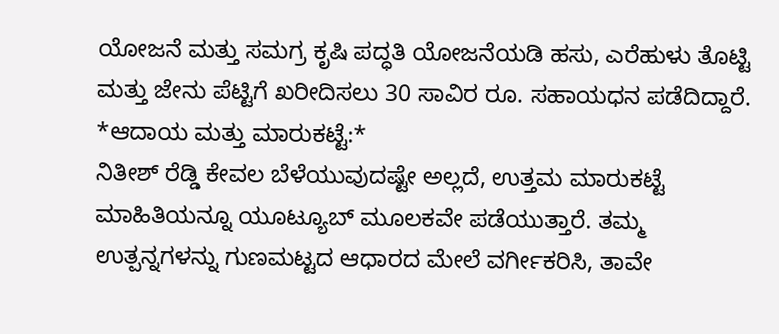ಯೋಜನೆ ಮತ್ತು ಸಮಗ್ರ ಕೃಷಿ ಪದ್ಧತಿ ಯೋಜನೆಯಡಿ ಹಸು, ಎರೆಹುಳು ತೊಟ್ಟಿ ಮತ್ತು ಜೇನು ಪೆಟ್ಟಿಗೆ ಖರೀದಿಸಲು 30 ಸಾವಿರ ರೂ. ಸಹಾಯಧನ ಪಡೆದಿದ್ದಾರೆ.
*ಆದಾಯ ಮತ್ತು ಮಾರುಕಟ್ಟೆ:*
ನಿತೀಶ್ ರೆಡ್ಡಿ ಕೇವಲ ಬೆಳೆಯುವುದಷ್ಟೇ ಅಲ್ಲದೆ, ಉತ್ತಮ ಮಾರುಕಟ್ಟೆ ಮಾಹಿತಿಯನ್ನೂ ಯೂಟ್ಯೂಬ್ ಮೂಲಕವೇ ಪಡೆಯುತ್ತಾರೆ. ತಮ್ಮ ಉತ್ಪನ್ನಗಳನ್ನು ಗುಣಮಟ್ಟದ ಆಧಾರದ ಮೇಲೆ ವರ್ಗೀಕರಿಸಿ, ತಾವೇ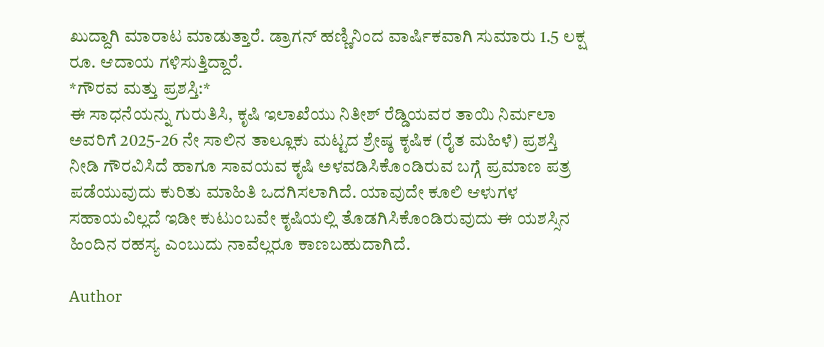ಖುದ್ದಾಗಿ ಮಾರಾಟ ಮಾಡುತ್ತಾರೆ. ಡ್ರಾಗನ್ ಹಣ್ಣಿನಿಂದ ವಾರ್ಷಿಕವಾಗಿ ಸುಮಾರು 1.5 ಲಕ್ಷ ರೂ. ಆದಾಯ ಗಳಿಸುತ್ತಿದ್ದಾರೆ.
*ಗೌರವ ಮತ್ತು ಪ್ರಶಸ್ತಿ:*
ಈ ಸಾಧನೆಯನ್ನು ಗುರುತಿಸಿ, ಕೃಷಿ ಇಲಾಖೆಯು ನಿತೀಶ್ ರೆಡ್ಡಿಯವರ ತಾಯಿ ನಿರ್ಮಲಾ ಅವರಿಗೆ 2025-26 ನೇ ಸಾಲಿನ ತಾಲ್ಲೂಕು ಮಟ್ಟದ ಶ್ರೇಷ್ಠ ಕೃಷಿಕ (ರೈತ ಮಹಿಳೆ) ಪ್ರಶಸ್ತಿ ನೀಡಿ ಗೌರವಿಸಿದೆ ಹಾಗೂ ಸಾವಯವ ಕೃಷಿ ಅಳವಡಿಸಿಕೊಂಡಿರುವ ಬಗ್ಗೆ ಪ್ರಮಾಣ ಪತ್ರ ಪಡೆಯುವುದು ಕುರಿತು ಮಾಹಿತಿ ಒದಗಿಸಲಾಗಿದೆ. ಯಾವುದೇ ಕೂಲಿ ಆಳುಗಳ ಸಹಾಯವಿಲ್ಲದೆ ಇಡೀ ಕುಟುಂಬವೇ ಕೃಷಿಯಲ್ಲಿ ತೊಡಗಿಸಿಕೊಂಡಿರುವುದು ಈ ಯಶಸ್ಸಿನ ಹಿಂದಿನ ರಹಸ್ಯ ಎಂಬುದು ನಾವೆಲ್ಲರೂ ಕಾಣಬಹುದಾಗಿದೆ.

Author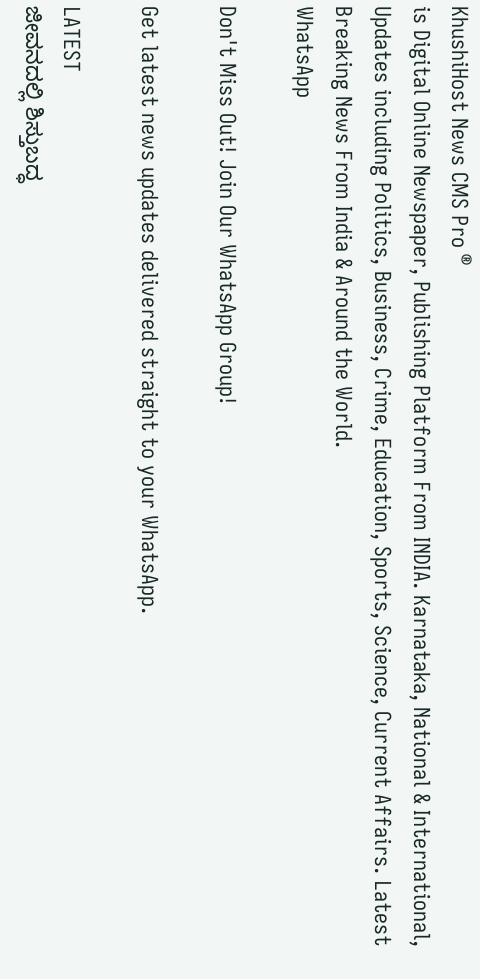KhushiHost News CMS Pro ®
is Digital Online Newspaper, Publishing Platform From INDIA. Karnataka, National & International, Updates including Politics, Business, Crime, Education, Sports, Science, Current Affairs. Latest Breaking News From India & Around the World.
WhatsApp

Don't Miss Out! Join Our WhatsApp Group!

Get latest news updates delivered straight to your WhatsApp.

LATEST
ಜೀವನದಲ್ಲಿ ಶಿಸ್ತುಬದ್ಧ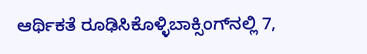ಆರ್ಥಿಕತೆ ರೂಢಿಸಿಕೊಳ್ಳಿಬಾಕ್ಸಿಂಗ್‌ನಲ್ಲಿ 7,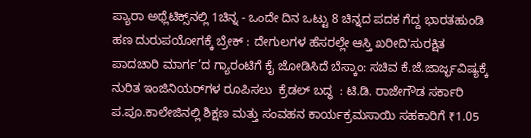ಪ್ಯಾರಾ ಅಥ್ಲೆಟಿಕ್ಸ್‌ನಲ್ಲಿ 1ಚಿನ್ನ - ಒಂದೇ ದಿನ ಒಟ್ಟು 8 ಚಿನ್ನದ ಪದಕ ಗೆದ್ದ ಭಾರತಹುಂಡಿ ಹಣ ದುರುಪಯೋಗಕ್ಕೆ ಬ್ರೇಕ್ : ದೇಗುಲಗಳ ಹೆಸರಲ್ಲೇ ಆಸ್ತಿ ಖರೀದಿ'ಸುರಕ್ಷಿತ ಪಾದಚಾರಿ ಮಾರ್ಗ’ದ ಗ್ಯಾರಂಟಿಗೆ ಕೈ ಜೋಡಿಸಿದೆ ಬೆಸ್ಕಾಂ: ಸಚಿವ ಕೆ.ಜೆ.ಜಾರ್ಜ್ಭವಿಷ್ಯಕ್ಕೆ ನುರಿತ ಇಂಜಿನಿಯರ್‌ಗಳ ರೂಪಿಸಲು  ಕ್ರೆಡಲ್‌ ಬದ್ಧ  : ಟಿ.ಡಿ. ರಾಜೇಗೌಡ ಸರ್ಕಾರಿ ಪ.ಪೂ.ಕಾಲೇಜಿನಲ್ಲಿ ಶಿಕ್ಷಣ ಮತ್ತು ಸಂವಹನ ಕಾರ್ಯಕ್ರಮಸಾಯಿ ಸಹಕಾರಿಗೆ ₹1.05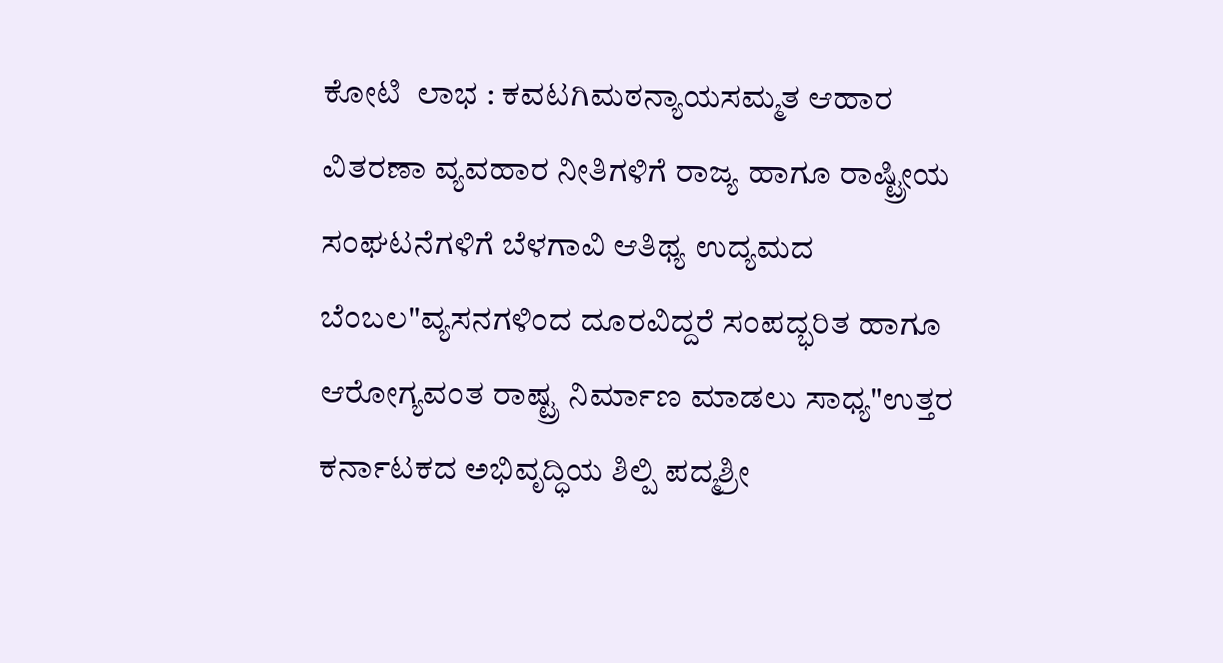ಕೋಟಿ  ಲಾಭ : ಕವಟಗಿಮಠನ್ಯಾಯಸಮ್ಮತ ಆಹಾರ ವಿತರಣಾ ವ್ಯವಹಾರ ನೀತಿಗಳಿಗೆ ರಾಜ್ಯ ಹಾಗೂ ರಾಷ್ಟ್ರೀಯ ಸಂಘಟನೆಗಳಿಗೆ ಬೆಳಗಾವಿ ಆತಿಥ್ಯ ಉದ್ಯಮದ ಬೆಂಬಲ"ವ್ಯಸನಗಳಿಂದ ದೂರವಿದ್ದರೆ ಸಂಪದ್ಭರಿತ ಹಾಗೂ ಆರೋಗ್ಯವಂತ ರಾಷ್ಟ್ರ ನಿರ್ಮಾಣ ಮಾಡಲು ಸಾಧ್ಯ"ಉತ್ತರ ಕರ್ನಾಟಕದ ಅಭಿವೃದ್ಧಿಯ ಶಿಲ್ಪಿ ಪದ್ಮಶ್ರೀ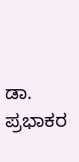ಡಾ. ಪ್ರಭಾಕರ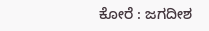ಕೋರೆ : ಜಗದೀಶ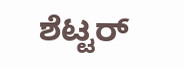ಶೆಟ್ಟರ್